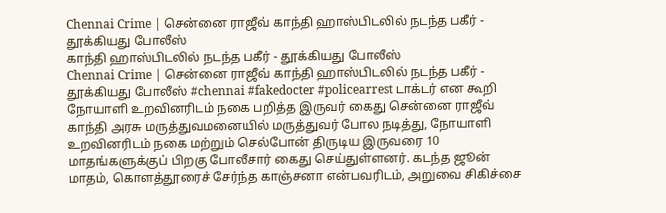Chennai Crime | சென்னை ராஜீவ் காந்தி ஹாஸ்பிடலில் நடந்த பகீர் - தூக்கியது போலீஸ்
காந்தி ஹாஸ்பிடலில் நடந்த பகீர் - தூக்கியது போலீஸ்
Chennai Crime | சென்னை ராஜீவ் காந்தி ஹாஸ்பிடலில் நடந்த பகீர் - தூக்கியது போலீஸ் #chennai #fakedocter #policearrest டாக்டர் என கூறி நோயாளி உறவினரிடம் நகை பறித்த இருவர் கைது சென்னை ராஜீவ் காந்தி அரசு மருத்துவமனையில் மருத்துவர் போல நடித்து, நோயாளி உறவினரிடம் நகை மற்றும் செல்போன் திருடிய இருவரை 10 மாதங்களுக்குப் பிறகு போலீசார் கைது செய்துள்ளனர். கடந்த ஜூன் மாதம், கொளத்தூரைச் சேர்ந்த காஞ்சனா என்பவரிடம், அறுவை சிகிச்சை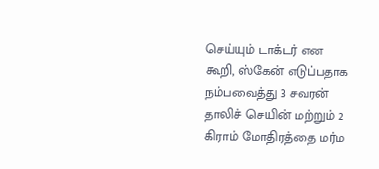செய்யும் டாக்டர் என கூறி, ஸ்கேன் எடுப்பதாக நம்பவைத்து 3 சவரன் தாலிச் செயின் மற்றும் 2 கிராம் மோதிரத்தை மர்ம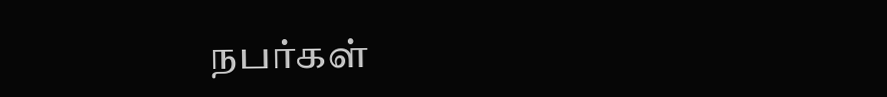நபர்கள்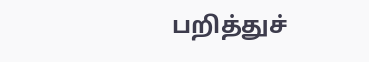பறித்துச்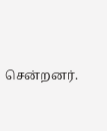சென்றனர்.